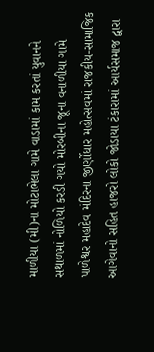માળીયા (મી)ના મોટાભેલા ગામે વાડામાં કામ કરતાં યુવાનને સથાળમાં નોળિયો કરડી ગયો મોરબીના જૂના વનાળીયા ગામે પાળેશ્વર મહાદેવ મંદિરના જીર્ણોધાર મહોત્સવમાં રાજકીય-સામાજિક આગેવાનો સહિત હાજરો લોકો જોડાયા ટંકારામાં આર્યસમાજ દ્વારા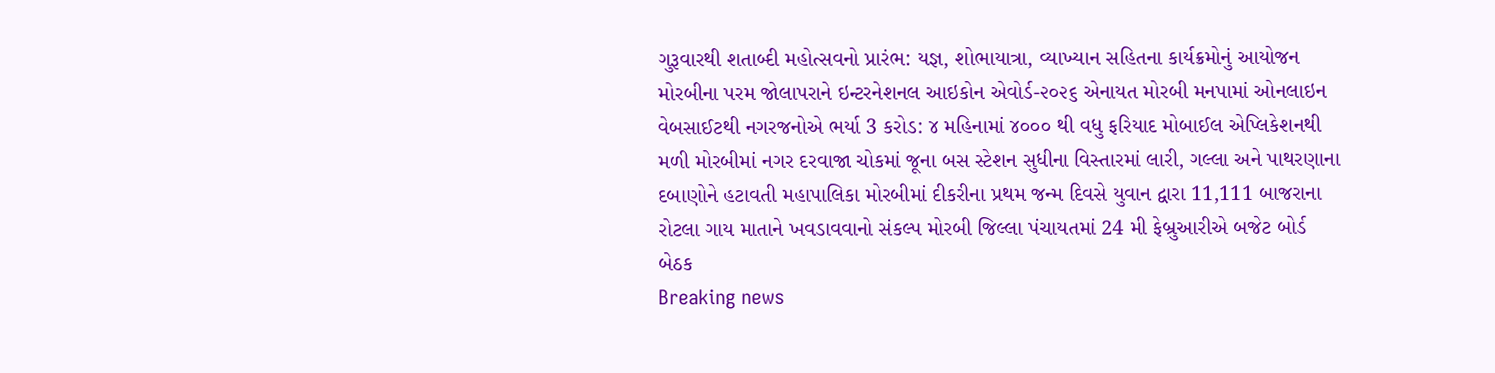ગુરૂવારથી શતાબ્દી મહોત્સવનો પ્રારંભ: યજ્ઞ, શોભાયાત્રા, વ્યાખ્યાન સહિતના કાર્યક્રમોનું આયોજન મોરબીના પરમ જોલાપરાને ઇન્ટરનેશનલ આઇકોન એવોર્ડ-૨૦૨૬ એનાયત મોરબી મનપામાં ઓનલાઇન વેબસાઈટથી નગરજનોએ ભર્યા 3 કરોડ: ૪ મહિનામાં ૪૦૦૦ થી વધુ ફરિયાદ મોબાઈલ એપ્લિકેશનથી મળી મોરબીમાં નગર દરવાજા ચોકમાં જૂના બસ સ્ટેશન સુધીના વિસ્તારમાં લારી, ગલ્લા અને પાથરણાના દબાણોને હટાવતી મહાપાલિકા મોરબીમાં દીકરીના પ્રથમ જન્મ દિવસે યુવાન દ્વારા 11,111 બાજરાના રોટલા ગાય માતાને ખવડાવવાનો સંકલ્પ મોરબી જિલ્લા પંચાયતમાં 24 મી ફેબ્રુઆરીએ બજેટ બોર્ડ બેઠક
Breaking news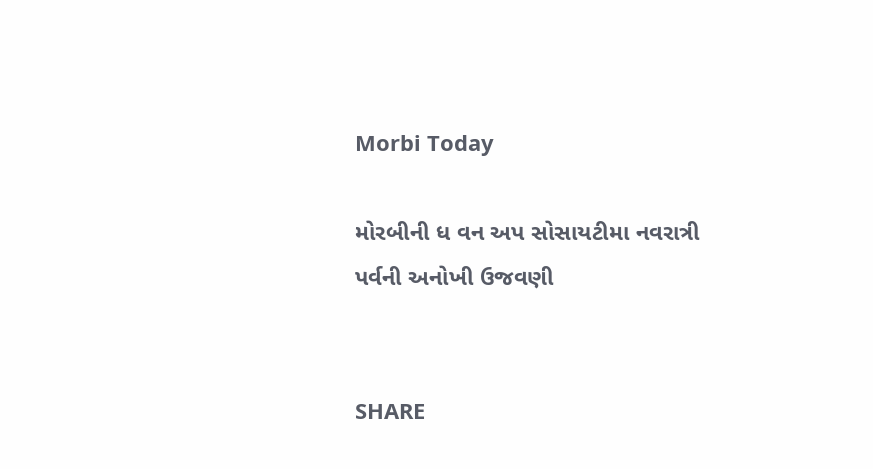Morbi Today

મોરબીની ધ વન અપ સોસાયટીમા નવરાત્રી પર્વની અનોખી ઉજવણી


SHARE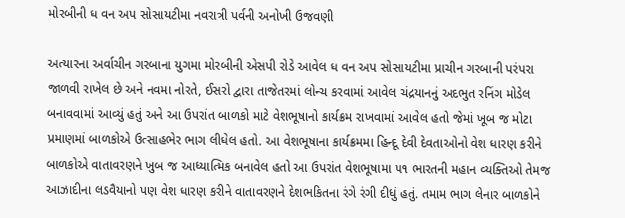મોરબીની ધ વન અપ સોસાયટીમા નવરાત્રી પર્વની અનોખી ઉજવણી

અત્યારના અર્વાચીન ગરબાના યુગમા મોરબીની એસપી રોડે આવેલ ધ વન અપ સોસાયટીમા પ્રાચીન ગરબાની પરંપરા જાળવી રાખેલ છે અને નવમા નોરતે, ઈસરો દ્વારા તાજેતરમાં લોન્ચ કરવામાં આવેલ ચંદ્રયાનનું અદભુત રનિંગ મોડેલ બનાવવામાં આવ્યું હતું અને આ ઉપરાંત બાળકો માટે વેશભૂષાનો કાર્યક્રમ રાખવામાં આવેલ હતો જેમાં ખૂબ જ મોટા પ્રમાણમાં બાળકોએ ઉત્સાહભેર ભાગ લીધેલ હતો. આ વેશભૂષાના કાર્યક્રમમા હિન્દૂ દેવી દેવતાઓનો વેશ ધારણ કરીને બાળકોએ વાતાવરણને ખુબ જ આધ્યાત્મિક બનાવેલ હતો આ ઉપરાંત વેશભૂષામા ૫૧ ભારતની મહાન વ્યક્તિઓ તેમજ આઝાદીના લડવૈયાનો પણ વેશ ધારણ કરીને વાતાવરણને દેશભકિતના રંગે રંગી દીધું હતું. તમામ ભાગ લેનાર બાળકોને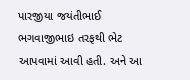પારજીયા જયંતીભાઈ ભગવાજીભાઇ તરફથી ભેટ આપવામાં આવી હતી. અને આ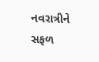નવરાત્રીને સફળ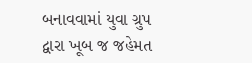બનાવવામાં યુવા ગ્રુપ દ્વારા ખૂબ જ જહેમત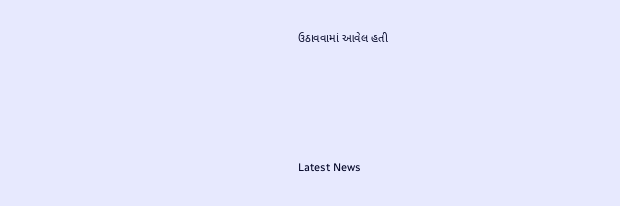ઉઠાવવામાં આવેલ હતી






Latest News